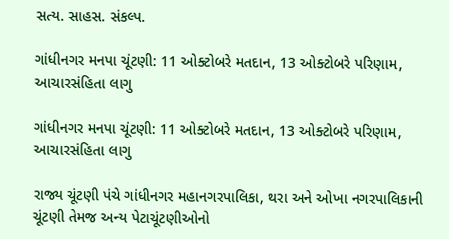સત્ય. સાહસ. સંકલ્પ.

ગાંધીનગર મનપા ચૂંટણી: 11 ઓક્ટોબરે મતદાન, 13 ઓક્ટોબરે પરિણામ, આચારસંહિતા લાગુ

ગાંધીનગર મનપા ચૂંટણી: 11 ઓક્ટોબરે મતદાન, 13 ઓક્ટોબરે પરિણામ, આચારસંહિતા લાગુ

રાજ્ય ચૂંટણી પંચે ગાંધીનગર મહાનગરપાલિકા, થરા અને ઓખા નગરપાલિકાની ચૂંટણી તેમજ અન્ય પેટાચૂંટણીઓનો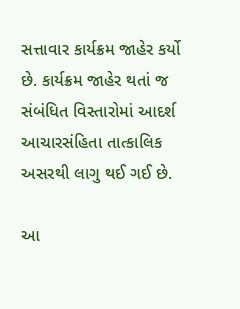સત્તાવાર કાર્યક્રમ જાહેર કર્યો છે. કાર્યક્રમ જાહેર થતાં જ સંબંધિત વિસ્તારોમાં આદર્શ આચારસંહિતા તાત્કાલિક અસરથી લાગુ થઈ ગઈ છે.

આ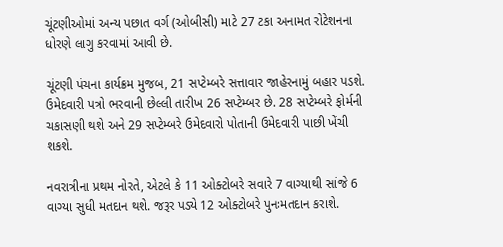ચૂંટણીઓમાં અન્ય પછાત વર્ગ (ઓબીસી) માટે 27 ટકા અનામત રોટેશનના ધોરણે લાગુ કરવામાં આવી છે.

ચૂંટણી પંચના કાર્યક્રમ મુજબ, 21 સપ્ટેમ્બરે સત્તાવાર જાહેરનામું બહાર પડશે. ઉમેદવારી પત્રો ભરવાની છેલ્લી તારીખ 26 સપ્ટેમ્બર છે. 28 સપ્ટેમ્બરે ફોર્મની ચકાસણી થશે અને 29 સપ્ટેમ્બરે ઉમેદવારો પોતાની ઉમેદવારી પાછી ખેંચી શકશે.

નવરાત્રીના પ્રથમ નોરતે, એટલે કે 11 ઓક્ટોબરે સવારે 7 વાગ્યાથી સાંજે 6 વાગ્યા સુધી મતદાન થશે. જરૂર પડ્યે 12 ઓક્ટોબરે પુનઃમતદાન કરાશે.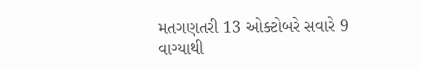મતગણતરી 13 ઓક્ટોબરે સવારે 9 વાગ્યાથી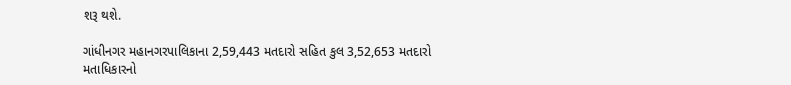શરૂ થશે.

ગાંધીનગર મહાનગરપાલિકાના 2,59,443 મતદારો સહિત કુલ 3,52,653 મતદારો મતાધિકારનો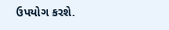ઉપયોગ કરશે.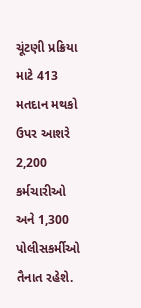ચૂંટણી પ્રક્રિયા માટે 413 મતદાન મથકો ઉપર આશરે 2,200 કર્મચારીઓ અને 1,300 પોલીસકર્મીઓ તૈનાત રહેશે.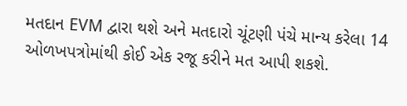મતદાન EVM દ્વારા થશે અને મતદારો ચૂંટણી પંચે માન્ય કરેલા 14 ઓળખપત્રોમાંથી કોઈ એક રજૂ કરીને મત આપી શકશે.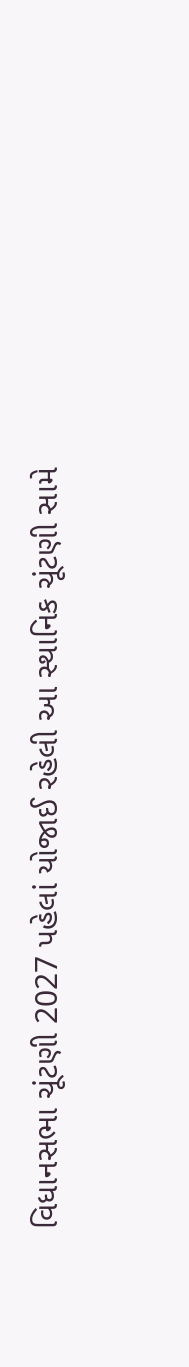વિધાનસભા ચૂંટણી 2027 પહેલાં યોજાઈ રહેલી આ સ્થાનિક ચૂંટણી સામે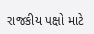રાજકીય પક્ષો માટે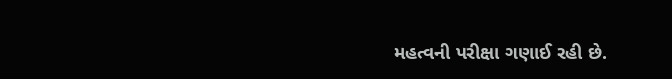મહત્વની પરીક્ષા ગણાઈ રહી છે.